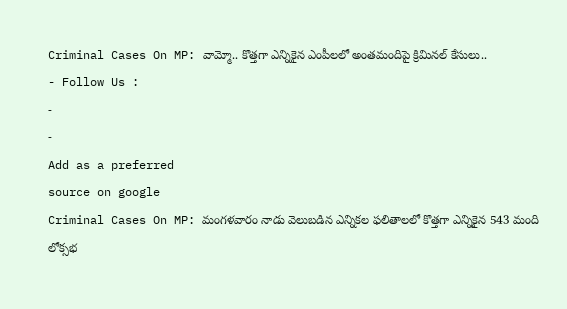Criminal Cases On MP: వామ్మో.. కొత్తగా ఎన్నికైన ఎంపీలలో అంతమందిపై క్రిమినల్ కేసులు..
- Follow Us :
-
-
Add as a preferred
source on google
Criminal Cases On MP: మంగళవారం నాడు వెలుబడిన ఎన్నికల ఫలితాలలో కొత్తగా ఎన్నికైన 543 మంది లోక్సభ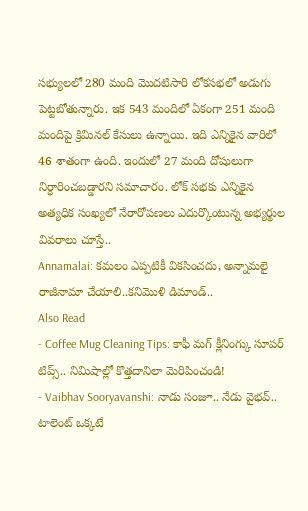సభ్యులలో 280 మంది మొదటిసారి లోకసభలో అడుగు పెట్టబోతున్నారు. ఇక 543 మందిలో ఏకంగా 251 మంది మందిపై క్రిమినల్ కేసులు ఉన్నాయి. ఇది ఎన్నికైన వారిలో 46 శాతంగా ఉంది. ఇందులో 27 మంది దోషులుగా నిర్ధారించబడ్డారని సమాచారం. లోక్ సభకు ఎన్నికైన అత్యధిక సంఖ్యలో నేరారోపణలు ఎదుర్కొంటున్న అభ్యర్థుల వివరాలు చూస్తే..
Annamalai: కమలం ఎప్పటికీ వికసించదు, అన్నామలై రాజీనామా చేయాలి..కనిమొళి డిమాండ్..
Also Read
- Coffee Mug Cleaning Tips: కాఫీ మగ్ క్లీనింగ్కు సూపర్ టిప్స్.. నిమిషాల్లో కొత్తదానిలా మెరిపించండి!
- Vaibhav Sooryavanshi: నాడు సంజూ.. నేడు వైభవ్.. టాలెంట్ ఒక్కటే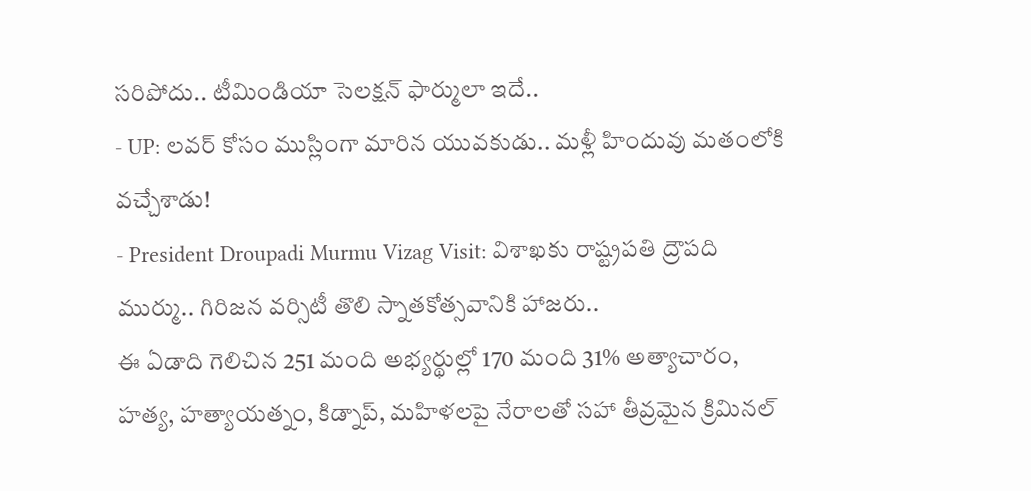సరిపోదు.. టీమిండియా సెలక్షన్ ఫార్ములా ఇదే..
- UP: లవర్ కోసం ముస్లింగా మారిన యువకుడు.. మళ్లీ హిందువు మతంలోకి వచ్చేశాడు!
- President Droupadi Murmu Vizag Visit: విశాఖకు రాష్ట్రపతి ద్రౌపది ముర్ము.. గిరిజన వర్సిటీ తొలి స్నాతకోత్సవానికి హాజరు..
ఈ ఏడాది గెలిచిన 251 మంది అభ్యర్థుల్లో 170 మంది 31% అత్యాచారం, హత్య, హత్యాయత్నం, కిడ్నాప్, మహిళలపై నేరాలతో సహా తీవ్రమైన క్రిమినల్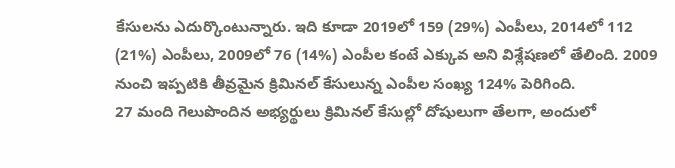కేసులను ఎదుర్కొంటున్నారు. ఇది కూడా 2019లో 159 (29%) ఎంపీలు, 2014లో 112 (21%) ఎంపీలు, 2009లో 76 (14%) ఎంపీల కంటే ఎక్కువ అని విశ్లేషణలో తేలింది. 2009 నుంచి ఇప్పటికి తీవ్రమైన క్రిమినల్ కేసులున్న ఎంపీల సంఖ్య 124% పెరిగింది.
27 మంది గెలుపొందిన అభ్యర్థులు క్రిమినల్ కేసుల్లో దోషులుగా తేలగా, అందులో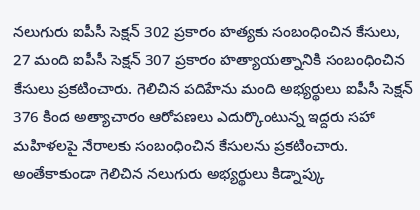నలుగురు ఐపీసీ సెక్షన్ 302 ప్రకారం హత్యకు సంబంధించిన కేసులు, 27 మంది ఐపీసీ సెక్షన్ 307 ప్రకారం హత్యాయత్నానికి సంబంధించిన కేసులు ప్రకటించారు. గెలిచిన పదిహేను మంది అభ్యర్థులు ఐపీసీ సెక్షన్ 376 కింద అత్యాచారం ఆరోపణలు ఎదుర్కొంటున్న ఇద్దరు సహా మహిళలపై నేరాలకు సంబంధించిన కేసులను ప్రకటించారు. అంతేకాకుండా గెలిచిన నలుగురు అభ్యర్థులు కిడ్నాప్కు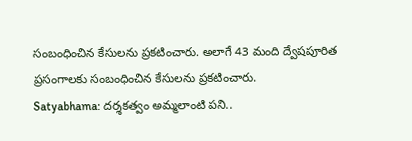సంబంధించిన కేసులను ప్రకటించారు. అలాగే 43 మంది ద్వేషపూరిత ప్రసంగాలకు సంబంధించిన కేసులను ప్రకటించారు.
Satyabhama: దర్శకత్వం అమ్మలాంటి పని..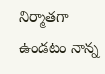నిర్మాతగా ఉండటం నాన్న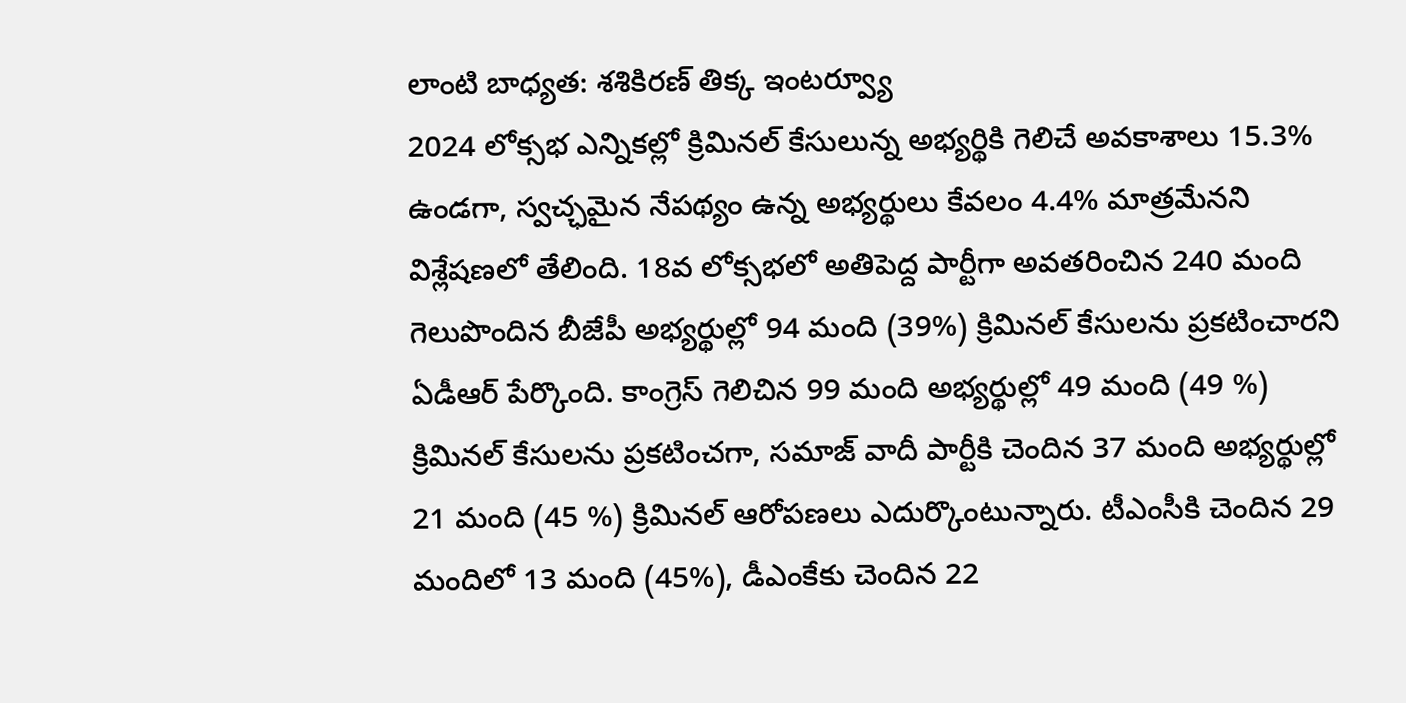లాంటి బాధ్యత: శశికిరణ్ తిక్క ఇంటర్వ్యూ
2024 లోక్సభ ఎన్నికల్లో క్రిమినల్ కేసులున్న అభ్యర్థికి గెలిచే అవకాశాలు 15.3% ఉండగా, స్వచ్ఛమైన నేపథ్యం ఉన్న అభ్యర్థులు కేవలం 4.4% మాత్రమేనని విశ్లేషణలో తేలింది. 18వ లోక్సభలో అతిపెద్ద పార్టీగా అవతరించిన 240 మంది గెలుపొందిన బీజేపీ అభ్యర్థుల్లో 94 మంది (39%) క్రిమినల్ కేసులను ప్రకటించారని ఏడీఆర్ పేర్కొంది. కాంగ్రెస్ గెలిచిన 99 మంది అభ్యర్థుల్లో 49 మంది (49 %) క్రిమినల్ కేసులను ప్రకటించగా, సమాజ్ వాదీ పార్టీకి చెందిన 37 మంది అభ్యర్థుల్లో 21 మంది (45 %) క్రిమినల్ ఆరోపణలు ఎదుర్కొంటున్నారు. టీఎంసీకి చెందిన 29 మందిలో 13 మంది (45%), డీఎంకేకు చెందిన 22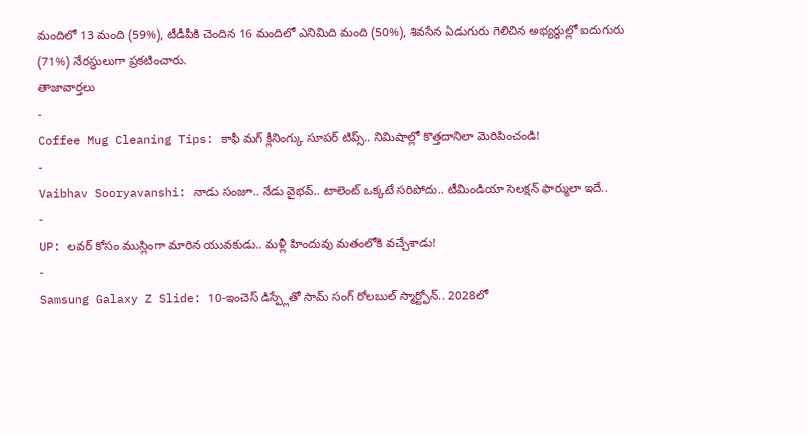మందిలో 13 మంది (59%), టీడీపీకి చెందిన 16 మందిలో ఎనిమిది మంది (50%), శివసేన ఏడుగురు గెలిచిన అభ్యర్థుల్లో ఐదుగురు (71%) నేరస్థులుగా ప్రకటించారు.
తాజావార్తలు
-
Coffee Mug Cleaning Tips: కాఫీ మగ్ క్లీనింగ్కు సూపర్ టిప్స్.. నిమిషాల్లో కొత్తదానిలా మెరిపించండి!
-
Vaibhav Sooryavanshi: నాడు సంజూ.. నేడు వైభవ్.. టాలెంట్ ఒక్కటే సరిపోదు.. టీమిండియా సెలక్షన్ ఫార్ములా ఇదే..
-
UP: లవర్ కోసం ముస్లింగా మారిన యువకుడు.. మళ్లీ హిందువు మతంలోకి వచ్చేశాడు!
-
Samsung Galaxy Z Slide: 10-ఇంచెస్ డిస్ప్లేతో సామ్ సంగ్ రోలబుల్ స్మార్ట్ఫోన్.. 2028లో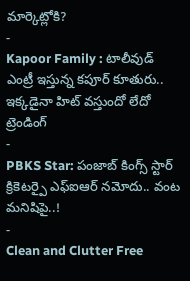మార్కెట్లోకి?
-
Kapoor Family : టాలీవుడ్ ఎంట్రీ ఇస్తున్న కపూర్ కూతురు.. ఇక్కడైనా హిట్ వస్తుందో లేదో
ట్రెండింగ్
-
PBKS Star: పంజాబ్ కింగ్స్ స్టార్ క్రికెటర్పై ఎఫ్ఐఆర్ నమోదు.. వంట మనిషిపై..!
-
Clean and Clutter Free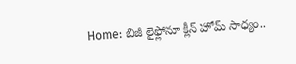Home: బిజీ లైఫ్లోనూ క్లీన్ హోమ్ సాధ్యం..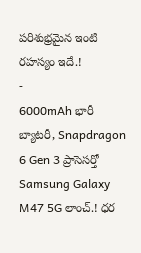పరిశుభ్రమైన ఇంటి రహస్యం ఇదే.!
-
6000mAh భారీ బ్యాటరీ, Snapdragon 6 Gen 3 ప్రాసెసర్తో Samsung Galaxy M47 5G లాంచ్.! ధర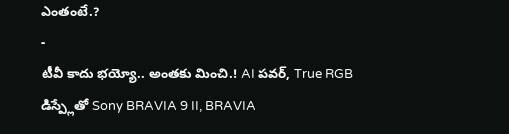ఎంతంటే.?
-
టీవీ కాదు భయ్యో.. అంతకు మించి.! AI పవర్, True RGB డిస్ప్లేతో Sony BRAVIA 9 II, BRAVIA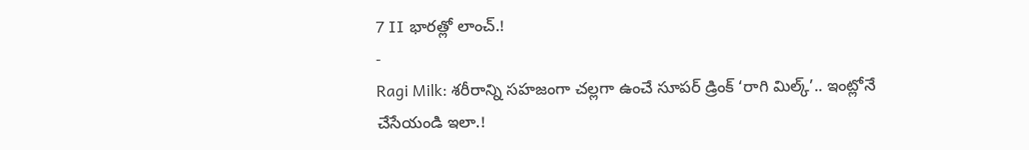7 II భారత్లో లాంచ్.!
-
Ragi Milk: శరీరాన్ని సహజంగా చల్లగా ఉంచే సూపర్ డ్రింక్ ‘రాగి మిల్క్’.. ఇంట్లోనే చేసేయండి ఇలా.!